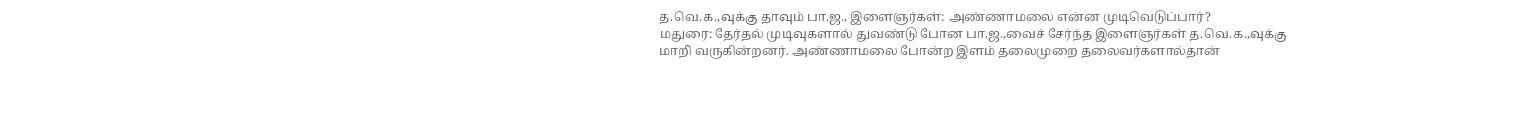த.வெ.க.,வுக்கு தாவும் பா.ஜ., இளைஞர்கள்: அண்ணாமலை என்ன முடிவெடுப்பார்?
மதுரை: தேர்தல் முடிவுகளால் துவண்டு போன பா.ஜ.,வைச் சேர்ந்த இளைஞர்கள் த.வெ.க.,வுக்கு மாறி வருகின்றனர். அண்ணாமலை போன்ற இளம் தலைமுறை தலைவர்களால்தான்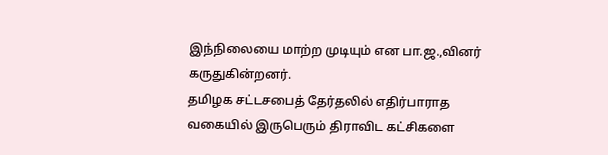இந்நிலையை மாற்ற முடியும் என பா.ஜ.,வினர் கருதுகின்றனர்.
தமிழக சட்டசபைத் தேர்தலில் எதிர்பாராத வகையில் இருபெரும் திராவிட கட்சிகளை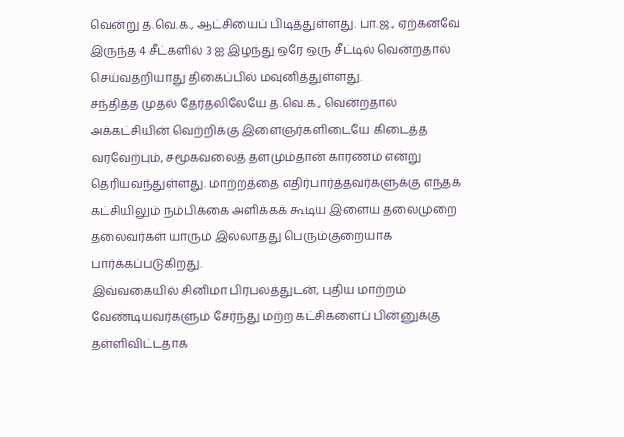வென்று த.வெ.க., ஆட்சியைப் பிடித்துள்ளது. பா.ஜ., ஏற்கனவே இருந்த 4 சீட்களில் 3 ஐ இழந்து ஒரே ஒரு சீட்டில் வென்றதால் செய்வதறியாது திகைப்பில் மவுனித்துள்ளது.
சந்தித்த முதல் தேர்தலிலேயே த.வெ.க., வென்றதால் அக்கட்சியின் வெற்றிக்கு இளைஞர்களிடையே கிடைத்த வரவேற்பும், சமூகவலைத் தளமும்தான் காரணம் என்று தெரியவந்துள்ளது. மாற்றத்தை எதிர்பார்த்தவர்களுக்கு எந்தக் கட்சியிலும் நம்பிக்கை அளிக்கக் கூடிய இளைய தலைமுறை தலைவர்கள் யாரும் இல்லாதது பெரும்குறையாக பார்க்கப்படுகிறது.
இவ்வகையில் சினிமா பிரபலத்துடன், புதிய மாற்றம் வேண்டியவர்களும் சேர்ந்து மற்ற கட்சிகளைப் பின்னுக்கு தள்ளிவிட்டதாக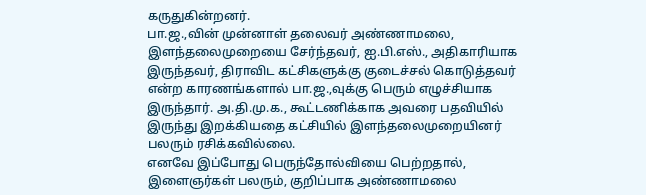கருதுகின்றனர்.
பா.ஜ.,வின் முன்னாள் தலைவர் அண்ணாமலை, இளந்தலைமுறையை சேர்ந்தவர், ஐ.பி.எஸ்., அதிகாரியாக இருந்தவர், திராவிட கட்சிகளுக்கு குடைச்சல் கொடுத்தவர் என்ற காரணங்களால் பா.ஜ.,வுக்கு பெரும் எழுச்சியாக இருந்தார். அ.தி.மு.க., கூட்டணிக்காக அவரை பதவியில் இருந்து இறக்கியதை கட்சியில் இளந்தலைமுறையினர் பலரும் ரசிக்கவில்லை.
எனவே இப்போது பெருந்தோல்வியை பெற்றதால், இளைஞர்கள் பலரும், குறிப்பாக அண்ணாமலை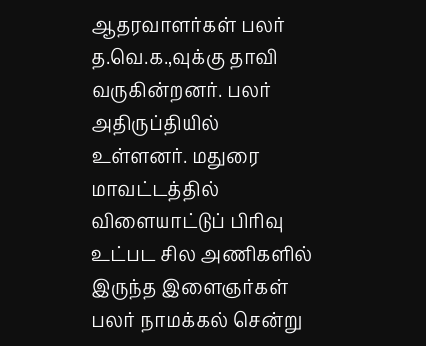ஆதரவாளர்கள் பலர் த.வெ.க.,வுக்கு தாவி வருகின்றனர். பலர் அதிருப்தியில் உள்ளனர். மதுரை மாவட்டத்தில் விளையாட்டுப் பிரிவு உட்பட சில அணிகளில் இருந்த இளைஞர்கள் பலர் நாமக்கல் சென்று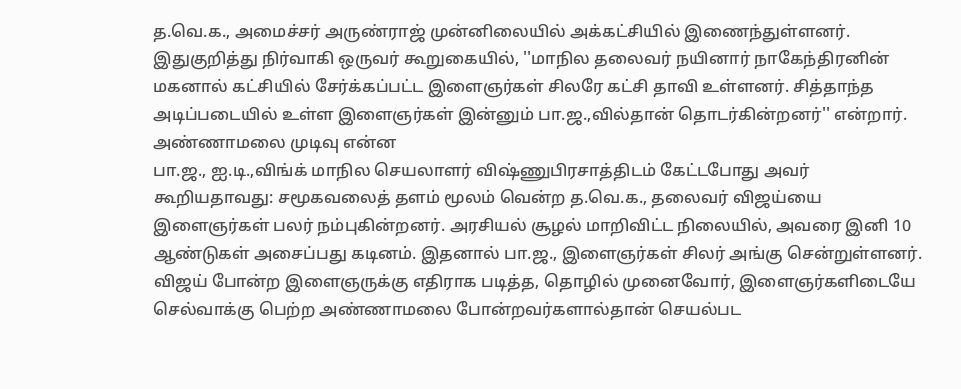த.வெ.க., அமைச்சர் அருண்ராஜ் முன்னிலையில் அக்கட்சியில் இணைந்துள்ளனர்.
இதுகுறித்து நிர்வாகி ஒருவர் கூறுகையில், ''மாநில தலைவர் நயினார் நாகேந்திரனின் மகனால் கட்சியில் சேர்க்கப்பட்ட இளைஞர்கள் சிலரே கட்சி தாவி உள்ளனர். சித்தாந்த அடிப்படையில் உள்ள இளைஞர்கள் இன்னும் பா.ஜ.,வில்தான் தொடர்கின்றனர்'' என்றார்.
அண்ணாமலை முடிவு என்ன
பா.ஜ., ஐ.டி.,விங்க் மாநில செயலாளர் விஷ்ணுபிரசாத்திடம் கேட்டபோது அவர் கூறியதாவது: சமூகவலைத் தளம் மூலம் வென்ற த.வெ.க., தலைவர் விஜய்யை இளைஞர்கள் பலர் நம்புகின்றனர். அரசியல் சூழல் மாறிவிட்ட நிலையில், அவரை இனி 10 ஆண்டுகள் அசைப்பது கடினம். இதனால் பா.ஜ., இளைஞர்கள் சிலர் அங்கு சென்றுள்ளனர்.
விஜய் போன்ற இளைஞருக்கு எதிராக படித்த, தொழில் முனைவோர், இளைஞர்களிடையே செல்வாக்கு பெற்ற அண்ணாமலை போன்றவர்களால்தான் செயல்பட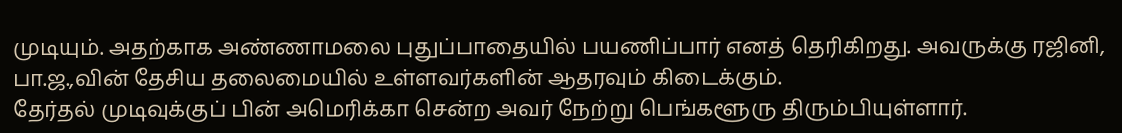முடியும். அதற்காக அண்ணாமலை புதுப்பாதையில் பயணிப்பார் எனத் தெரிகிறது. அவருக்கு ரஜினி, பா.ஜ.,வின் தேசிய தலைமையில் உள்ளவர்களின் ஆதரவும் கிடைக்கும்.
தேர்தல் முடிவுக்குப் பின் அமெரிக்கா சென்ற அவர் நேற்று பெங்களூரு திரும்பியுள்ளார்.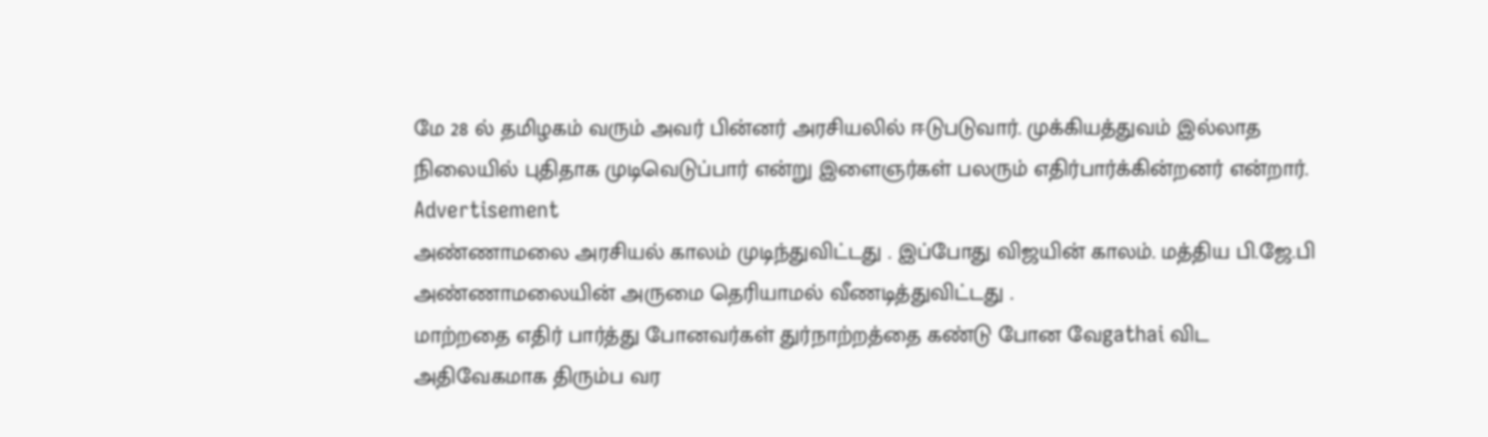மே 28 ல் தமிழகம் வரும் அவர் பின்னர் அரசியலில் ஈடுபடுவார். முக்கியத்துவம் இல்லாத நிலையில் புதிதாக முடிவெடுப்பார் என்று இளைஞர்கள் பலரும் எதிர்பார்க்கின்றனர் என்றார்.
Advertisement
அண்ணாமலை அரசியல் காலம் முடிந்துவிட்டது . இப்போது விஜயின் காலம். மத்திய பி.ஜே.பி அண்ணாமலையின் அருமை தெரியாமல் வீணடித்துவிட்டது .
மாற்றதை எதிர் பார்த்து போனவர்கள் துர்நாற்றத்தை கண்டு போன வேgathai விட அதிவேகமாக திரும்ப வர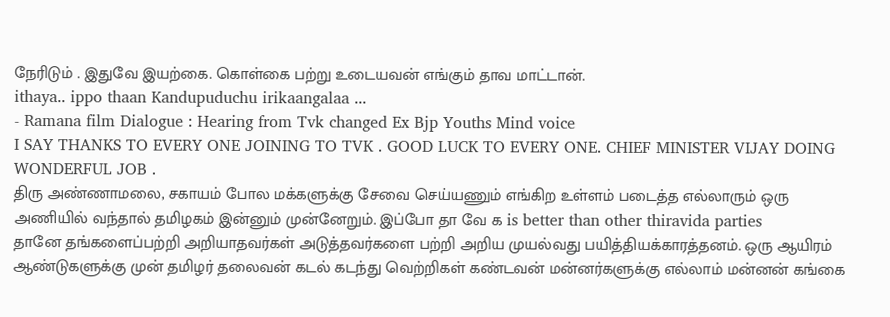நேரிடும் . இதுவே இயற்கை. கொள்கை பற்று உடையவன் எங்கும் தாவ மாட்டான்.
ithaya.. ippo thaan Kandupuduchu irikaangalaa ...
- Ramana film Dialogue : Hearing from Tvk changed Ex Bjp Youths Mind voice
I SAY THANKS TO EVERY ONE JOINING TO TVK . GOOD LUCK TO EVERY ONE. CHIEF MINISTER VIJAY DOING WONDERFUL JOB .
திரு அண்ணாமலை, சகாயம் போல மக்களுக்கு சேவை செய்யணும் எங்கிற உள்ளம் படைத்த எல்லாரும் ஒரு அணியில் வந்தால் தமிழகம் இன்னும் முன்னேறும். இப்போ தா வே க is better than other thiravida parties
தானே தங்களைப்பற்றி அறியாதவர்கள் அடுத்தவர்களை பற்றி அறிய முயல்வது பயித்தியக்காரத்தனம். ஒரு ஆயிரம் ஆண்டுகளுக்கு முன் தமிழர் தலைவன் கடல் கடந்து வெற்றிகள் கண்டவன் மன்னர்களுக்கு எல்லாம் மன்னன் கங்கை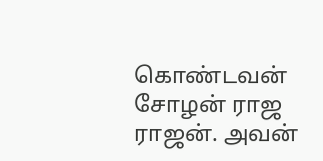கொண்டவன் சோழன் ராஜ ராஜன். அவன்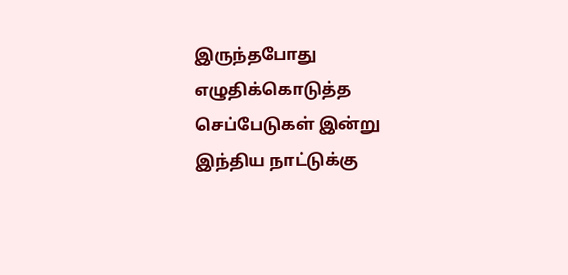இருந்தபோது எழுதிக்கொடுத்த செப்பேடுகள் இன்று இந்திய நாட்டுக்கு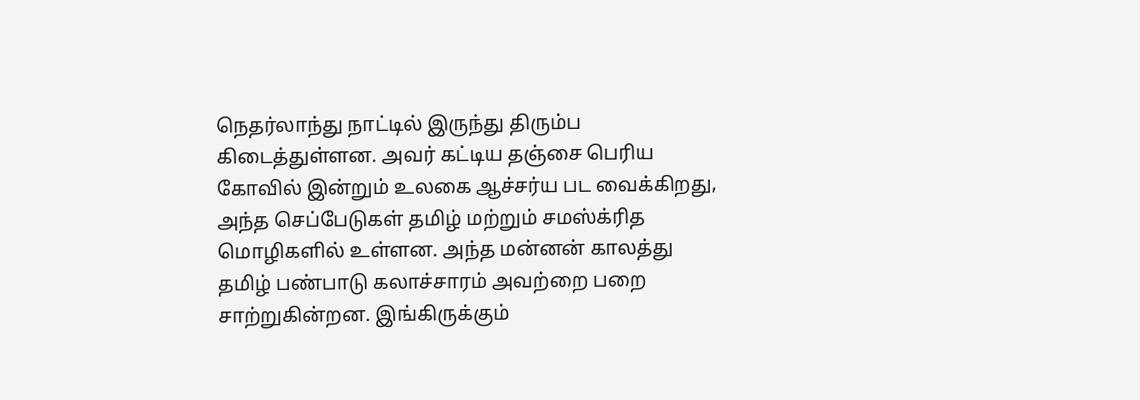நெதர்லாந்து நாட்டில் இருந்து திரும்ப கிடைத்துள்ளன. அவர் கட்டிய தஞ்சை பெரிய கோவில் இன்றும் உலகை ஆச்சர்ய பட வைக்கிறது, அந்த செப்பேடுகள் தமிழ் மற்றும் சமஸ்க்ரித மொழிகளில் உள்ளன. அந்த மன்னன் காலத்து தமிழ் பண்பாடு கலாச்சாரம் அவற்றை பறை சாற்றுகின்றன. இங்கிருக்கும்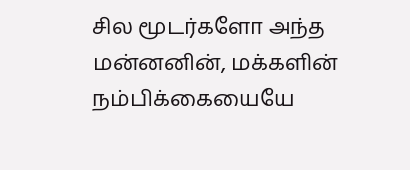சில மூடர்களோ அந்த மன்னனின், மக்களின் நம்பிக்கையையே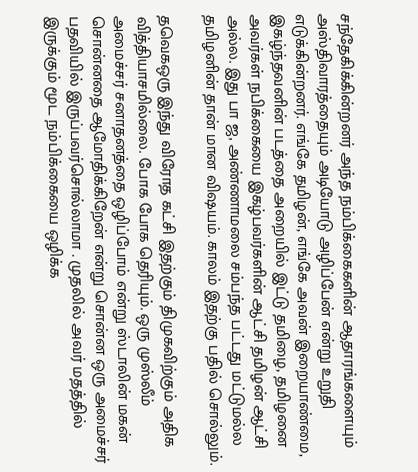சந்தேகிக்கின்றனர் அந்த நம்பிக்கைகளின் ஆதாரங்களையும் அஸ்திவாரத்தையும் அடியோடு அழிப்பேன் என்று உறுதி எடுக்கின்றனர். எங்கே தமிழன், எங்கே அவன் இறையாண்மை, இகழ்ந்தவனின் படத்தை அறையில் இட்டு தமிழை, தமிழனை அவர்கள் நபிக்கையை இகழ்பவர்களின் ஆட்சி தமிழன் ஆட்சி அல்ல. இது பா ஜ, அண்ணாமலை சம்பந்த பட்டது மட்டுமல்ல தமிழனின் தான் மான விஷயம். காலம் இதற்கு பதில் சொல்லும்.

தவெகஒரு இந்து விரோத கட்சி இதற்கும் திமுகவிற்கும் அதிக வித்தியாசமில்லை. போக போக தெரியும். ஒரு முஸ்லீம் அமைச்சர் சனாதனத்தை ஒழிப்போம் என்று ஸ்டாலின் மகன் சொன்னதை ஆமோதிக்கிறேன் என்று சொன்ன ஒரு அமைச்சர் பதவியில் இருப்பவர்சொல்லாமா . முதலில் அவர் மதத்தில் இருக்கும் மூட நம்பிக்கையை ஒழிக்க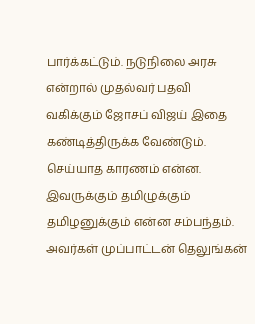பார்க்கட்டும். நடுநிலை அரசு என்றால் முதல்வர் பதவி வகிக்கும் ஜோசப் விஜய் இதை கண்டித்திருக்க வேண்டும். செய்யாத காரணம் என்ன. இவருக்கும் தமிழுக்கும் தமிழனுக்கும் என்ன சம்பந்தம். அவர்கள் முப்பாட்டன் தெலுங்கன்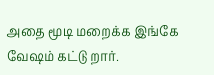அதை மூடி மறைக்க இங்கே வேஷம் கட்டு றார்.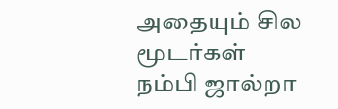அதையும் சில மூடர்கள் நம்பி ஜால்றா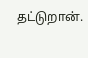தட்டுறான்.